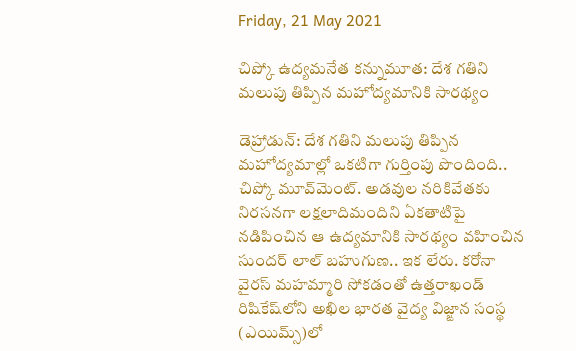Friday, 21 May 2021

చిప్కో ఉద్యమనేత కన్నుమూత: దేశ గతిని మలుపు తిప్పిన మహోద్యమానికి సారథ్యం

డెహ్రాడున్: దేశ గతిని మలుపు తిప్పిన మహోద్యమాల్లో ఒకటిగా గుర్తింపు పొందింది.. చిప్కో మూవ్‌మెంట్. అడవుల నరికివేతకు నిరసనగా లక్షలాదిమందిని ఏకతాటిపై నడిపించిన ఆ ఉద్యమానికి సారథ్యం వహించిన సుందర్ లాల్ బహుగుణ.. ఇక లేరు. కరోనా వైరస్ మహమ్మారి సోకడంతో ఉత్తరాఖండ్‌ రిషికేష్‌లోని అఖిల భారత వైద్య విజ్ఙాన సంస్థ (ఎయిమ్స్)లో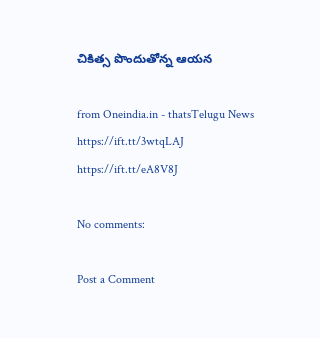చికిత్స పొందుతోన్న ఆయన

from Oneindia.in - thatsTelugu News https://ift.tt/3wtqLAJ
https://ift.tt/eA8V8J

No comments:

Post a Comment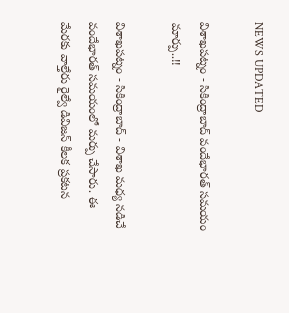NEWS UPDATED

విశాఖపట్నం - సికింద్రాబాద్ వందేభారత్ సమయం మార్పు..!!

విశాఖపట్నం - సికింద్రాబాద్ - విశాఖ మధ్య నడిచే వందేభారత్ సమయంలో మర్పు చేసారు. ఈ మేరకు వాల్తేరు రైల్వే డివిజన్ కీలక ప్రకటన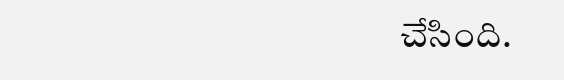చేసింది.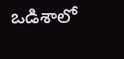ఒడిశాలో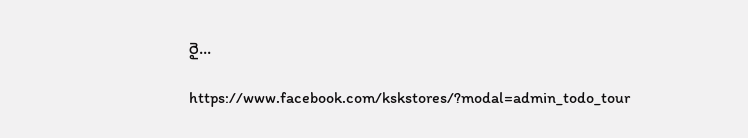రై...

https://www.facebook.com/kskstores/?modal=admin_todo_tour